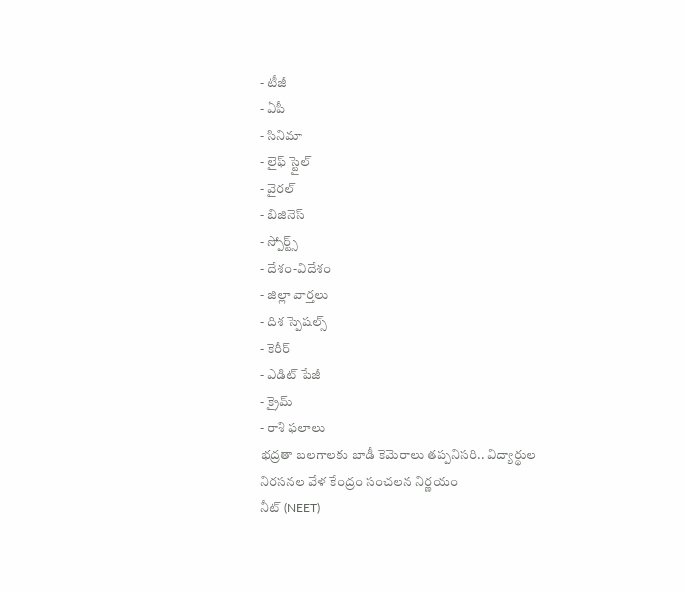- టీజీ
- ఏపీ
- సినిమా
- లైఫ్ స్టైల్
- వైరల్
- బిజినెస్
- స్పోర్ట్స్
- దేశం-విదేశం
- జిల్లా వార్తలు
- దిశ స్పెషల్స్
- కెరీర్
- ఎడిట్ పేజీ
- క్రైమ్
- రాశి ఫలాలు
భద్రతా బలగాలకు బాడీ కెమెరాలు తప్పనిసరి.. విద్యార్థుల నిరసనల వేళ కేంద్రం సంచలన నిర్ణయం
నీట్ (NEET)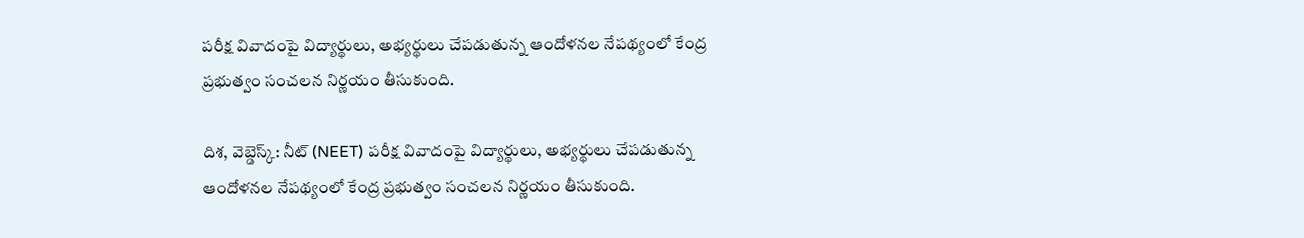పరీక్ష వివాదంపై విద్యార్థులు, అభ్యర్థులు చేపడుతున్న ఆందోళనల నేపథ్యంలో కేంద్ర ప్రభుత్వం సంచలన నిర్ణయం తీసుకుంది.

దిశ, వెబ్డెస్క్: నీట్ (NEET) పరీక్ష వివాదంపై విద్యార్థులు, అభ్యర్థులు చేపడుతున్న ఆందోళనల నేపథ్యంలో కేంద్ర ప్రభుత్వం సంచలన నిర్ణయం తీసుకుంది.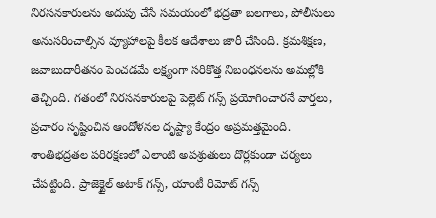నిరసనకారులను అదుపు చేసే సమయంలో భద్రతా బలగాలు, పోలీసులు అనుసరించాల్సిన వ్యూహాలపై కీలక ఆదేశాలు జారీ చేసింది. క్రమశిక్షణ, జవాబుదారీతనం పెంచడమే లక్ష్యంగా సరికొత్త నిబంధనలను అమల్లోకి తెచ్చింది. గతంలో నిరసనకారులపై పెల్లెట్ గన్స్ ప్రయోగించారనే వార్తలు, ప్రచారం సృష్టించిన ఆందోళనల దృష్ట్యా కేంద్రం అప్రమత్తమైంది. శాంతిభద్రతల పరిరక్షణలో ఎలాంటి అపశ్రుతులు దొర్లకుండా చర్యలు చేపట్టింది. ప్రాజెక్టైల్ అటాక్ గన్స్, యాంటీ రిమోట్ గన్స్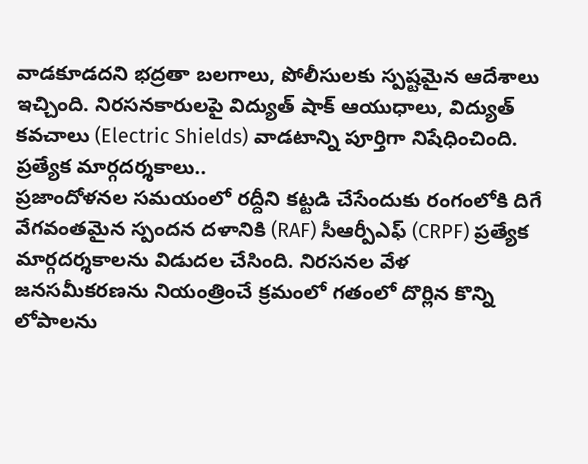వాడకూడదని భద్రతా బలగాలు, పోలీసులకు స్పష్టమైన ఆదేశాలు ఇచ్చింది. నిరసనకారులపై విద్యుత్ షాక్ ఆయుధాలు, విద్యుత్ కవచాలు (Electric Shields) వాడటాన్ని పూర్తిగా నిషేధించింది.
ప్రత్యేక మార్గదర్శకాలు..
ప్రజాందోళనల సమయంలో రద్దీని కట్టడి చేసేందుకు రంగంలోకి దిగే వేగవంతమైన స్పందన దళానికి (RAF) సీఆర్పీఎఫ్ (CRPF) ప్రత్యేక మార్గదర్శకాలను విడుదల చేసింది. నిరసనల వేళ జనసమీకరణను నియంత్రించే క్రమంలో గతంలో దొర్లిన కొన్ని లోపాలను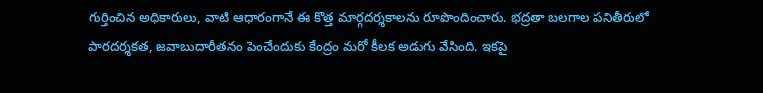గుర్తించిన అధికారులు, వాటి ఆధారంగానే ఈ కొత్త మార్గదర్శకాలను రూపొందించారు. భద్రతా బలగాల పనితీరులో పారదర్శకత, జవాబుదారీతనం పెంచేందుకు కేంద్రం మరో కీలక అడుగు వేసింది. ఇకపై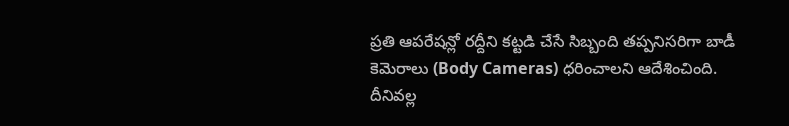ప్రతి ఆపరేషన్లో రద్దీని కట్టడి చేసే సిబ్బంది తప్పనిసరిగా బాడీ కెమెరాలు (Body Cameras) ధరించాలని ఆదేశించింది. దీనివల్ల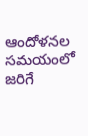ఆందోళనల సమయంలో జరిగే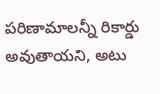పరిణామాలన్నీ రికార్డు అవుతాయని, అటు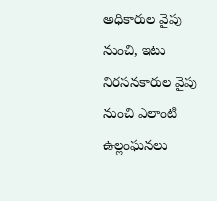అధికారుల వైపు నుంచి, ఇటు నిరసనకారుల వైపు నుంచి ఎలాంటి ఉల్లంఘనలు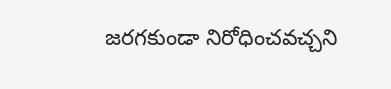జరగకుండా నిరోధించవచ్చని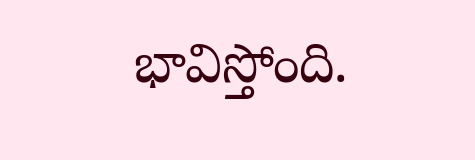భావిస్తోంది.